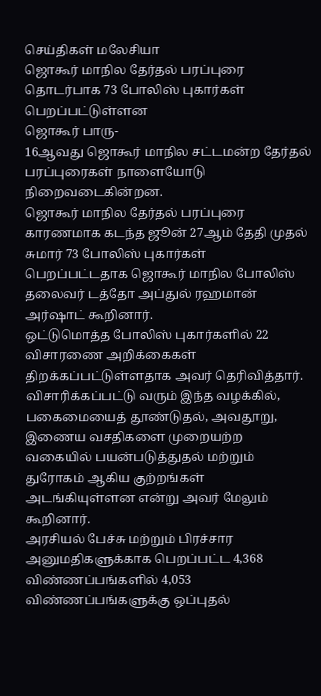செய்திகள் மலேசியா
ஜொகூர் மாநில தேர்தல் பரப்புரை தொடர்பாக 73 போலிஸ் புகார்கள் பெறப்பட்டுள்ளன
ஜொகூர் பாரு-
16ஆவது ஜொகூர் மாநில சட்டமன்ற தேர்தல் பரப்புரைகள் நாளையோடு நிறைவடைகின்றன.
ஜொகூர் மாநில தேர்தல் பரப்புரை காரணமாக கடந்த ஜூன் 27ஆம் தேதி முதல் சுமார் 73 போலிஸ் புகார்கள் பெறப்பட்டதாக ஜொகூர் மாநில போலிஸ் தலைவர் டத்தோ அப்துல் ரஹமான் அர்ஷாட் கூறினார்.
ஒட்டுமொத்த போலிஸ் புகார்களில் 22 விசாரணை அறிக்கைகள் திறக்கப்பட்டுள்ளதாக அவர் தெரிவித்தார்.
விசாரிக்கப்பட்டு வரும் இந்த வழக்கில், பகைமையைத் தூண்டுதல், அவதூறு, இணைய வசதிகளை முறையற்ற வகையில் பயன்படுத்துதல் மற்றும் துரோகம் ஆகிய குற்றங்கள் அடங்கியுள்ளன என்று அவர் மேலும் கூறினார்.
அரசியல் பேச்சு மற்றும் பிரச்சார அனுமதிகளுக்காக பெறப்பட்ட 4,368 விண்ணப்பங்களில் 4,053 விண்ணப்பங்களுக்கு ஒப்புதல்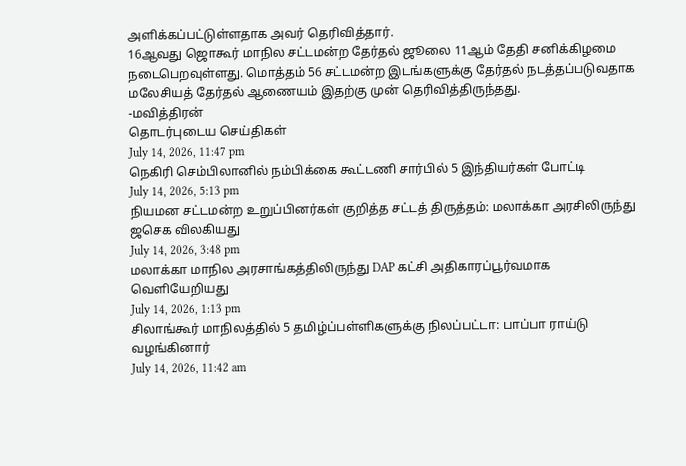அளிக்கப்பட்டுள்ளதாக அவர் தெரிவித்தார்.
16ஆவது ஜொகூர் மாநில சட்டமன்ற தேர்தல் ஜூலை 11ஆம் தேதி சனிக்கிழமை நடைபெறவுள்ளது. மொத்தம் 56 சட்டமன்ற இடங்களுக்கு தேர்தல் நடத்தப்படுவதாக மலேசியத் தேர்தல் ஆணையம் இதற்கு முன் தெரிவித்திருந்தது.
-மவித்திரன்
தொடர்புடைய செய்திகள்
July 14, 2026, 11:47 pm
நெகிரி செம்பிலானில் நம்பிக்கை கூட்டணி சார்பில் 5 இந்தியர்கள் போட்டி
July 14, 2026, 5:13 pm
நியமன சட்டமன்ற உறுப்பினர்கள் குறித்த சட்டத் திருத்தம்: மலாக்கா அரசிலிருந்து ஜசெக விலகியது
July 14, 2026, 3:48 pm
மலாக்கா மாநில அரசாங்கத்திலிருந்து DAP கட்சி அதிகாரப்பூர்வமாக வெளியேறியது
July 14, 2026, 1:13 pm
சிலாங்கூர் மாநிலத்தில் 5 தமிழ்ப்பள்ளிகளுக்கு நிலப்பட்டா: பாப்பா ராய்டு வழங்கினார்
July 14, 2026, 11:42 am